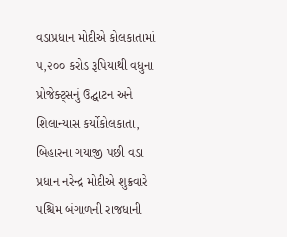વડાપ્રધાન મોદીએ કોલકાતામાં ૫,૨૦૦ કરોડ રૂપિયાથી વધુના પ્રોજેક્ટ્સનું ઉદ્ઘાટન અને શિલાન્યાસ કર્યોકોલકાતા, બિહારના ગયાજી પછી વડા પ્રધાન નરેન્દ્ર મોદીએ શુક્રવારે પશ્ચિમ બંગાળની રાજધાની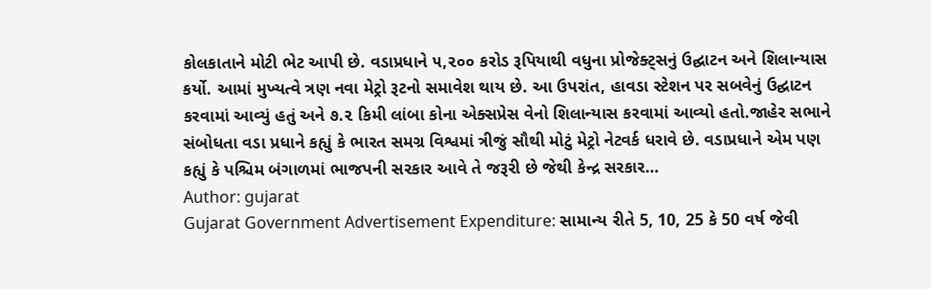કોલકાતાને મોટી ભેટ આપી છે. વડાપ્રધાને ૫,૨૦૦ કરોડ રૂપિયાથી વધુના પ્રોજેક્ટ્સનું ઉદ્ઘાટન અને શિલાન્યાસ કર્યો. આમાં મુખ્યત્વે ત્રણ નવા મેટ્રો રૂટનો સમાવેશ થાય છે. આ ઉપરાંત, હાવડા સ્ટેશન પર સબવેનું ઉદ્ઘાટન કરવામાં આવ્યું હતું અને ૭.૨ કિમી લાંબા કોના એક્સપ્રેસ વેનો શિલાન્યાસ કરવામાં આવ્યો હતો.જાહેર સભાને સંબોધતા વડા પ્રધાને કહ્યું કે ભારત સમગ્ર વિશ્વમાં ત્રીજું સૌથી મોટું મેટ્રો નેટવર્ક ધરાવે છે. વડાપ્રધાને એમ પણ કહ્યું કે પશ્ચિમ બંગાળમાં ભાજપની સરકાર આવે તે જરૂરી છે જેથી કેન્દ્ર સરકાર…
Author: gujarat
Gujarat Government Advertisement Expenditure: સામાન્ય રીતે 5, 10, 25 કે 50 વર્ષ જેવી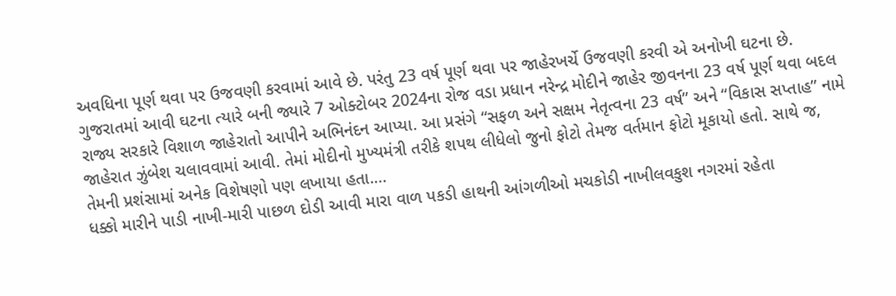અવધિના પૂર્ણ થવા પર ઉજવણી કરવામાં આવે છે. પરંતુ 23 વર્ષ પૂર્ણ થવા પર જાહેરખર્ચે ઉજવણી કરવી એ અનોખી ઘટના છે. ગુજરાતમાં આવી ઘટના ત્યારે બની જ્યારે 7 ઓક્ટોબર 2024ના રોજ વડા પ્રધાન નરેન્દ્ર મોદીને જાહેર જીવનના 23 વર્ષ પૂર્ણ થવા બદલ રાજ્ય સરકારે વિશાળ જાહેરાતો આપીને અભિનંદન આપ્યા. આ પ્રસંગે “સફળ અને સક્ષમ નેતૃત્વના 23 વર્ષ” અને “વિકાસ સપ્તાહ” નામે જાહેરાત ઝુંબેશ ચલાવવામાં આવી. તેમાં મોદીનો મુખ્યમંત્રી તરીકે શપથ લીધેલો જુનો ફોટો તેમજ વર્તમાન ફોટો મૂકાયો હતો. સાથે જ, તેમની પ્રશંસામાં અનેક વિશેષણો પણ લખાયા હતા.…
ધક્કો મારીને પાડી નાખી-મારી પાછળ દોડી આવી મારા વાળ પકડી હાથની આંગળીઓ મચકોડી નાખીલવકુશ નગરમાં રહેતા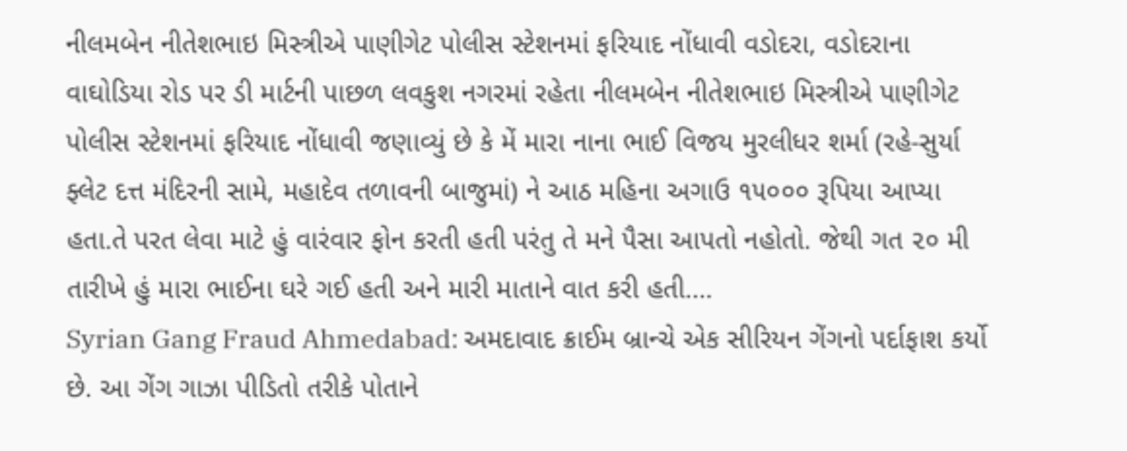નીલમબેન નીતેશભાઇ મિસ્ત્રીએ પાણીગેટ પોલીસ સ્ટેશનમાં ફરિયાદ નોંધાવી વડોદરા, વડોદરાના વાઘોડિયા રોડ પર ડી માર્ટની પાછળ લવકુશ નગરમાં રહેતા નીલમબેન નીતેશભાઇ મિસ્ત્રીએ પાણીગેટ પોલીસ સ્ટેશનમાં ફરિયાદ નોંધાવી જણાવ્યું છે કે મેં મારા નાના ભાઈ વિજય મુરલીધર શર્મા (રહે-સુર્યા ફ્લેટ દત્ત મંદિરની સામે, મહાદેવ તળાવની બાજુમાં) ને આઠ મહિના અગાઉ ૧૫૦૦૦ રૂપિયા આપ્યા હતા.તે પરત લેવા માટે હું વારંવાર ફોન કરતી હતી પરંતુ તે મને પૈસા આપતો નહોતો. જેથી ગત ૨૦ મી તારીખે હું મારા ભાઈના ઘરે ગઈ હતી અને મારી માતાને વાત કરી હતી.…
Syrian Gang Fraud Ahmedabad: અમદાવાદ ક્રાઈમ બ્રાન્ચે એક સીરિયન ગેંગનો પર્દાફાશ કર્યો છે. આ ગેંગ ગાઝા પીડિતો તરીકે પોતાને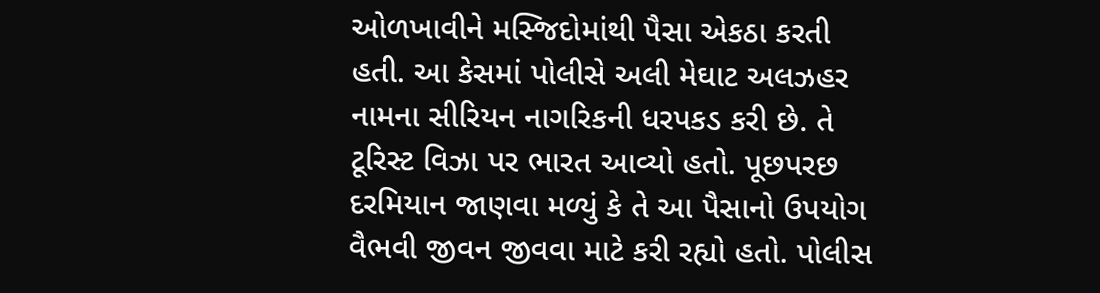ઓળખાવીને મસ્જિદોમાંથી પૈસા એકઠા કરતી હતી. આ કેસમાં પોલીસે અલી મેઘાટ અલઝહર નામના સીરિયન નાગરિકની ધરપકડ કરી છે. તે ટૂરિસ્ટ વિઝા પર ભારત આવ્યો હતો. પૂછપરછ દરમિયાન જાણવા મળ્યું કે તે આ પૈસાનો ઉપયોગ વૈભવી જીવન જીવવા માટે કરી રહ્યો હતો. પોલીસ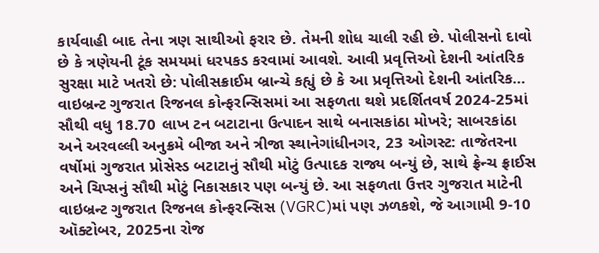કાર્યવાહી બાદ તેના ત્રણ સાથીઓ ફરાર છે. તેમની શોધ ચાલી રહી છે. પોલીસનો દાવો છે કે ત્રણેયની ટૂંક સમયમાં ધરપકડ કરવામાં આવશે. આવી પ્રવૃત્તિઓ દેશની આંતરિક સુરક્ષા માટે ખતરો છે: પોલીસક્રાઈમ બ્રાન્ચે કહ્યું છે કે આ પ્રવૃત્તિઓ દેશની આંતરિક…
વાઇબ્રન્ટ ગુજરાત રિજનલ કોન્ફરન્સિસમાં આ સફળતા થશે પ્રદર્શિતવર્ષ 2024-25માં સૌથી વધુ 18.70 લાખ ટન બટાટાના ઉત્પાદન સાથે બનાસકાંઠા મોખરે; સાબરકાંઠા અને અરવલ્લી અનુક્રમે બીજા અને ત્રીજા સ્થાનેગાંધીનગર, 23 ઓગસ્ટ: તાજેતરના વર્ષોમાં ગુજરાત પ્રોસેસ્ડ બટાટાનું સૌથી મોટું ઉત્પાદક રાજ્ય બન્યું છે, સાથે ફ્રેન્ચ ફ્રાઈસ અને ચિપ્સનું સૌથી મોટું નિકાસકાર પણ બન્યું છે. આ સફળતા ઉત્તર ગુજરાત માટેની વાઇબ્રન્ટ ગુજરાત રિજનલ કોન્ફરન્સિસ (VGRC)માં પણ ઝળકશે, જે આગામી 9-10 ઑક્ટોબર, 2025ના રોજ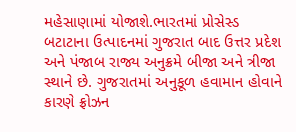મહેસાણામાં યોજાશે.ભારતમાં પ્રોસેસ્ડ બટાટાના ઉત્પાદનમાં ગુજરાત બાદ ઉત્તર પ્રદેશ અને પંજાબ રાજ્ય અનુક્રમે બીજા અને ત્રીજા સ્થાને છે. ગુજરાતમાં અનુકૂળ હવામાન હોવાને કારણે ફ્રોઝન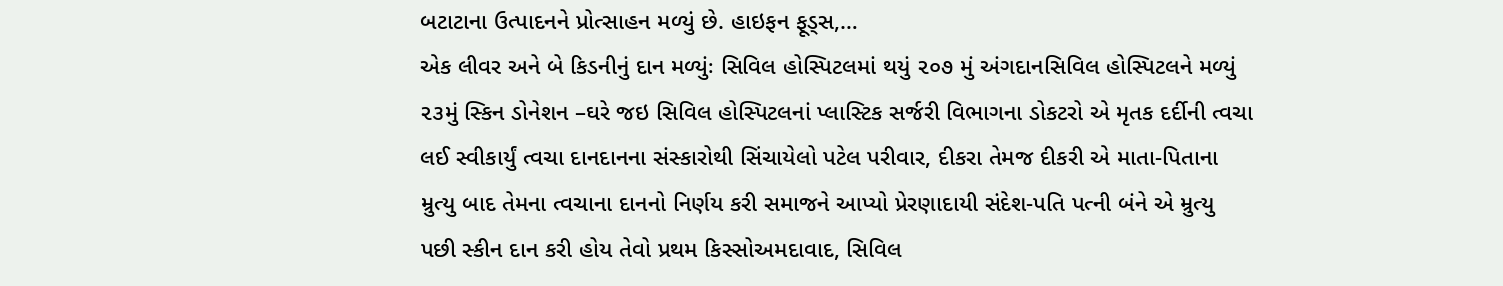બટાટાના ઉત્પાદનને પ્રોત્સાહન મળ્યું છે. હાઇફન ફૂડ્સ,…
એક લીવર અને બે કિડનીનું દાન મળ્યુંઃ સિવિલ હોસ્પિટલમાં થયું ૨૦૭ મું અંગદાનસિવિલ હોસ્પિટલને મળ્યું ૨૩મું સ્કિન ડોનેશન –ઘરે જઇ સિવિલ હોસ્પિટલનાં પ્લાસ્ટિક સર્જરી વિભાગના ડોકટરો એ મૃતક દર્દીની ત્વચા લઈ સ્વીકાર્યું ત્વચા દાનદાનના સંસ્કારોથી સિંચાયેલો પટેલ પરીવાર, દીકરા તેમજ દીકરી એ માતા-પિતાના મ્રુત્યુ બાદ તેમના ત્વચાના દાનનો નિર્ણય કરી સમાજને આપ્યો પ્રેરણાદાયી સંદેશ-પતિ પત્ની બંને એ મ્રુત્યુ પછી સ્કીન દાન કરી હોય તેવો પ્રથમ કિસ્સોઅમદાવાદ, સિવિલ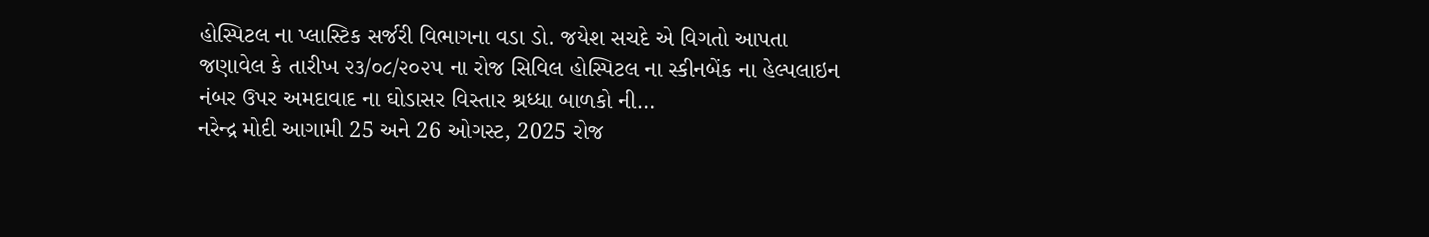હોસ્પિટલ ના પ્લાસ્ટિક સર્જરી વિભાગના વડા ડો. જયેશ સચદે એ વિગતો આપતા જણાવેલ કે તારીખ ૨૩/૦૮/૨૦૨૫ ના રોજ સિવિલ હોસ્પિટલ ના સ્કીનબેંક ના હેલ્પલાઇન નંબર ઉપર અમદાવાદ ના ઘોડાસર વિસ્તાર શ્રધ્ધા બાળકો ની…
નરેન્દ્ર મોદી આગામી 25 અને 26 ઓગસ્ટ, 2025 રોજ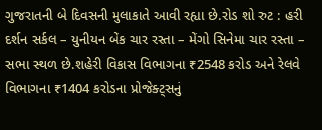ગુજરાતની બે દિવસની મુલાકાતે આવી રહ્યા છે.રોડ શો રુટ : હરી દર્શન સર્કલ – યુનીયન બેંક ચાર રસ્તા – મેંગો સિનેમા ચાર રસ્તા – સભા સ્થળ છે.શહેરી વિકાસ વિભાગના ₹2548 કરોડ અને રેલવે વિભાગના ₹1404 કરોડના પ્રોજેક્ટ્સનું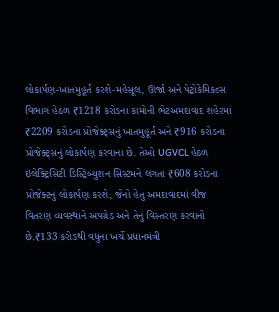લોકાર્પણ-ખાતમુહૂર્ત કરશે-મહેસૂલ, ઊર્જા અને પેટ્રોકેમિકલ્સ વિભાગ હેઠળ ₹1218 કરોડના કામોની ભેટઅમદાવાદ શહેરમાં ₹2209 કરોડના પ્રોજેક્ટ્સનું ખાતમુહૂર્ત અને ₹916 કરોડના પ્રોજેક્ટ્સનું લોકાર્પણ કરવાના છે. તેઓ UGVCL હેઠળ ઇલેક્ટ્રિસિટી ડિસ્ટ્રિબ્યુશન સિસ્ટમને લગતા ₹608 કરોડના પ્રોજેક્ટનું લોકાર્પણ કરશે, જેનો હેતુ અમદાવાદમાં વીજ વિતરણ વ્યવસ્થાને અપગ્રેડ અને તેનું વિસ્તરણ કરવાનો છે.₹133 કરોડથી વધુના ખર્ચે પ્રધાનમંત્રી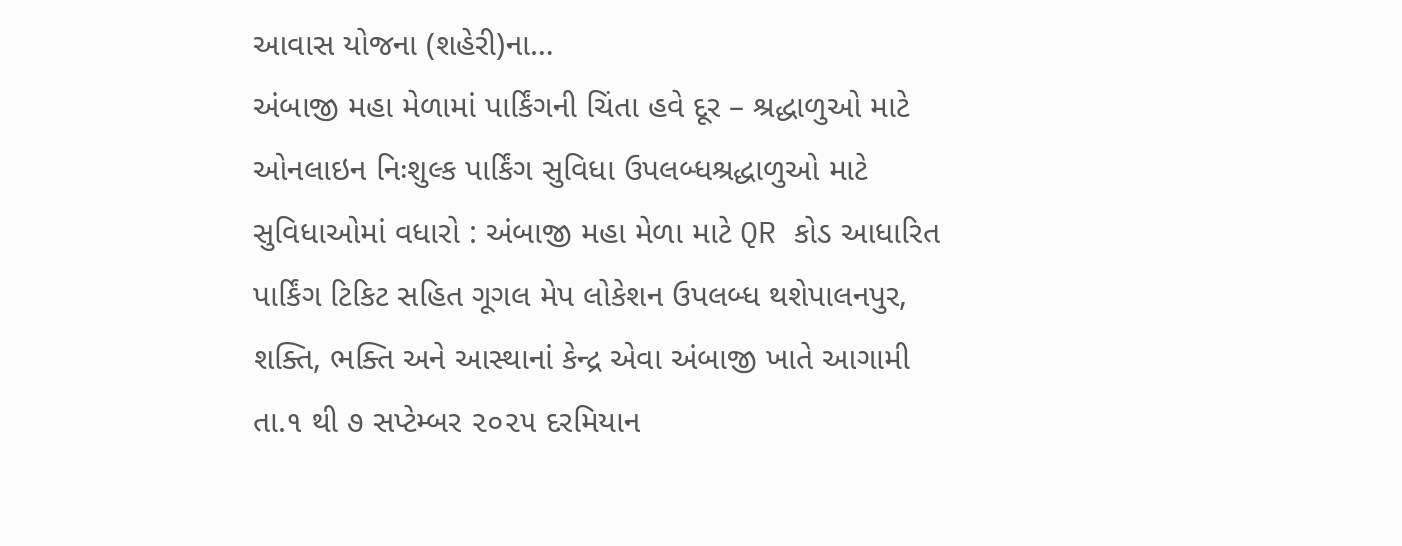આવાસ યોજના (શહેરી)ના…
અંબાજી મહા મેળામાં પાર્કિંગની ચિંતા હવે દૂર – શ્રદ્ધાળુઓ માટે ઓનલાઇન નિઃશુલ્ક પાર્કિંગ સુવિધા ઉપલબ્ધશ્રદ્ધાળુઓ માટે સુવિધાઓમાં વધારો : અંબાજી મહા મેળા માટે QR કોડ આધારિત પાર્કિંગ ટિકિટ સહિત ગૂગલ મેપ લોકેશન ઉપલબ્ધ થશેપાલનપુર, શક્તિ, ભક્તિ અને આસ્થાનાં કેન્દ્ર એવા અંબાજી ખાતે આગામી તા.૧ થી ૭ સપ્ટેમ્બર ૨૦૨૫ દરમિયાન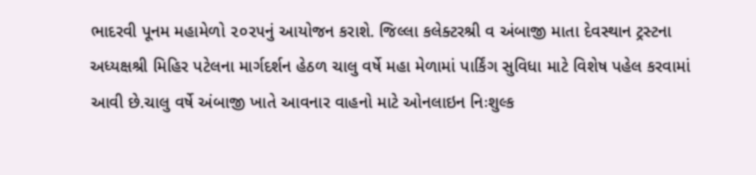ભાદરવી પૂનમ મહામેળો ૨૦૨૫નું આયોજન કરાશે. જિલ્લા કલેક્ટરશ્રી વ અંબાજી માતા દેવસ્થાન ટ્રસ્ટના અધ્યક્ષશ્રી મિહિર પટેલના માર્ગદર્શન હેઠળ ચાલુ વર્ષે મહા મેળામાં પાર્કિંગ સુવિધા માટે વિશેષ પહેલ કરવામાં આવી છે.ચાલુ વર્ષે અંબાજી ખાતે આવનાર વાહનો માટે ઓનલાઇન નિઃશુલ્ક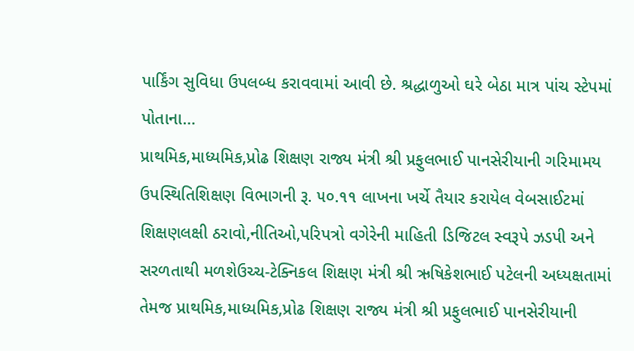પાર્કિંગ સુવિધા ઉપલબ્ધ કરાવવામાં આવી છે. શ્રદ્ધાળુઓ ઘરે બેઠા માત્ર પાંચ સ્ટેપમાં પોતાના…
પ્રાથમિક,માધ્યમિક,પ્રોઢ શિક્ષણ રાજ્ય મંત્રી શ્રી પ્રફુલભાઈ પાનસેરીયાની ગરિમામય ઉપસ્થિતિશિક્ષણ વિભાગની રૂ. ૫૦.૧૧ લાખના ખર્ચે તૈયાર કરાયેલ વેબસાઈટમાં શિક્ષણલક્ષી ઠરાવો,નીતિઓ,પરિપત્રો વગેરેની માહિતી ડિજિટલ સ્વરૂપે ઝડપી અને સરળતાથી મળશેઉચ્ચ-ટેક્નિકલ શિક્ષણ મંત્રી શ્રી ઋષિકેશભાઈ પટેલની અધ્યક્ષતામાં તેમજ પ્રાથમિક,માધ્યમિક,પ્રોઢ શિક્ષણ રાજ્ય મંત્રી શ્રી પ્રફુલભાઈ પાનસેરીયાની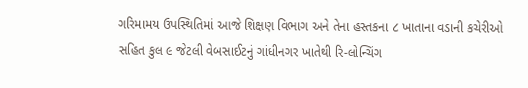ગરિમામય ઉપસ્થિતિમાં આજે શિક્ષણ વિભાગ અને તેના હસ્તકના ૮ ખાતાના વડાની કચેરીઓ સહિત કુલ ૯ જેટલી વેબસાઈટનું ગાંધીનગર ખાતેથી રિ-લોન્ચિંગ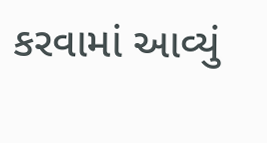કરવામાં આવ્યું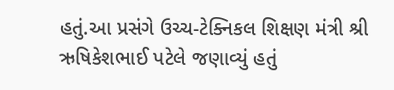હતું.આ પ્રસંગે ઉચ્ચ-ટેક્નિકલ શિક્ષણ મંત્રી શ્રી ઋષિકેશભાઈ પટેલે જણાવ્યું હતું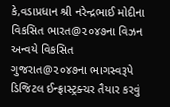કે,વડાપ્રધાન શ્રી નરેન્દ્રભાઈ મોદીના વિકસિત ભારત@૨૦૪૭ના વિઝન અન્વયે વિકસિત ગુજરાત@૨૦૪૭ના ભાગસ્વરૂપે ડિજિટલ ઈન્ફ્રાસ્ટ્રક્ચર તૈયાર કરવું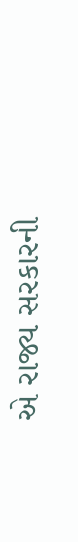એ રાજ્ય સરકારની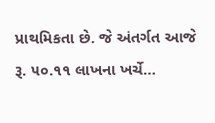પ્રાથમિકતા છે. જે અંતર્ગત આજે રૂ. ૫૦.૧૧ લાખના ખર્ચે…